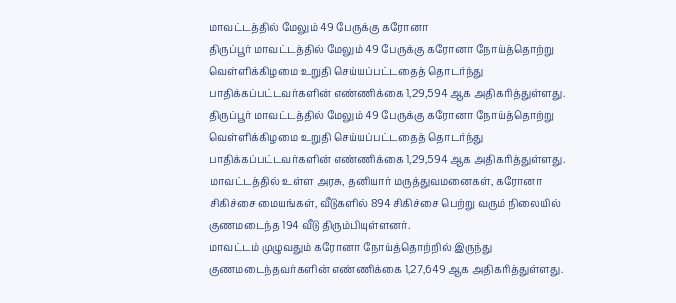மாவட்டத்தில் மேலும் 49 பேருக்கு கரோனா
திருப்பூர் மாவட்டத்தில் மேலும் 49 பேருக்கு கரோனா நோய்த்தொற்று வெள்ளிக்கிழமை உறுதி செய்யப்பட்டதைத் தொடர்ந்து பாதிக்கப்பட்டவர்களின் எண்ணிக்கை 1,29,594 ஆக அதிகரித்துள்ளது.
திருப்பூர் மாவட்டத்தில் மேலும் 49 பேருக்கு கரோனா நோய்த்தொற்று வெள்ளிக்கிழமை உறுதி செய்யப்பட்டதைத் தொடர்ந்து பாதிக்கப்பட்டவர்களின் எண்ணிக்கை 1,29,594 ஆக அதிகரித்துள்ளது. மாவட்டத்தில் உள்ள அரசு, தனியார் மருத்துவமனைகள், கரோனா சிகிச்சை மையங்கள், வீடுகளில் 894 சிகிச்சை பெற்று வரும் நிலையில் குணமடைந்த 194 வீடு திரும்பியுள்ளனர்.
மாவட்டம் முழுவதும் கரோனா நோய்த்தொற்றில் இருந்து குணமடைந்தவர்களின் எண்ணிக்கை 1,27,649 ஆக அதிகரித்துள்ளது.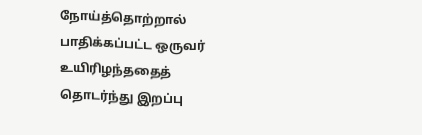நோய்த்தொற்றால் பாதிக்கப்பட்ட ஒருவர் உயிரிழந்ததைத் தொடர்ந்து இறப்பு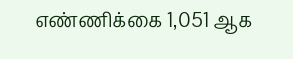எண்ணிக்கை 1,051 ஆக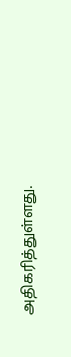அதிகரித்துள்ளது.